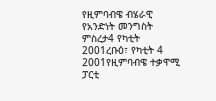የዚምባብዌ ብሄራዊ የአንድነት መንግስት ምስረታ4 የካቲት 2001ረቡዕ፣ የካቲት 4 2001የዚምባብዌ ተቃዋሚ ፓርቲ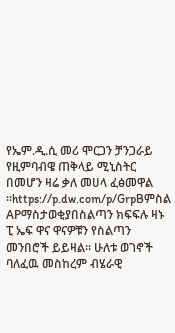የኤም.ዲ.ሲ መሪ ሞርጋን ቻንጋራይ የዚምባብዌ ጠቅላይ ሚኒስትር በመሆን ዛሬ ቃለ መሀላ ፈፅመዋል ።https://p.dw.com/p/GrpBምስል APማስታወቂያበስልጣን ክፍፍሉ ዛኑ ፒ ኤፍ ዋና ዋናዎቹን የስልጣን መንበሮች ይይዛል። ሁለቱ ወገኖች ባለፈዉ መስከረም ብሄራዊ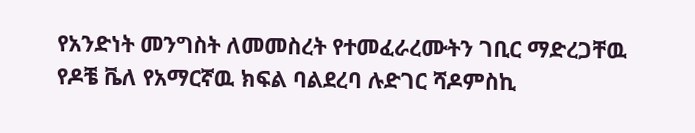የአንድነት መንግስት ለመመስረት የተመፈራረሙትን ገቢር ማድረጋቸዉ የዶቼ ቬለ የአማርኛዉ ክፍል ባልደረባ ሉድገር ሻዶምስኪ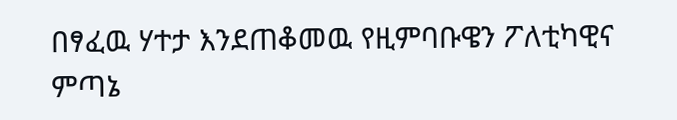በፃፈዉ ሃተታ እንደጠቆመዉ የዚምባቡዌን ፖለቲካዊና ምጣኔ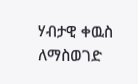ሃብታዊ ቀዉስ ለማስወገድ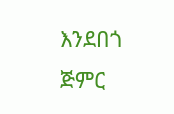እንደበጎ ጅምር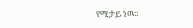የሚታይ ነዉ።